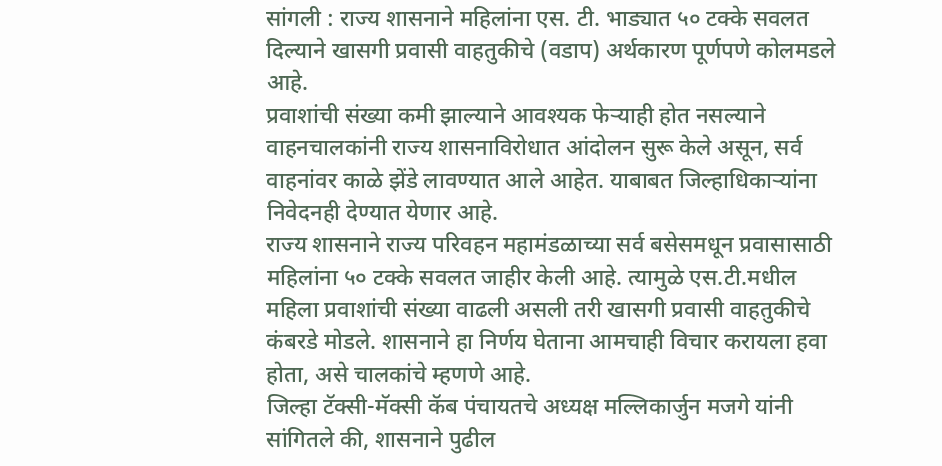सांगली : राज्य शासनाने महिलांना एस. टी. भाड्यात ५० टक्के सवलत दिल्याने खासगी प्रवासी वाहतुकीचे (वडाप) अर्थकारण पूर्णपणे कोलमडले आहे.
प्रवाशांची संख्या कमी झाल्याने आवश्यक फेऱ्याही होत नसल्याने वाहनचालकांनी राज्य शासनाविरोधात आंदोलन सुरू केले असून, सर्व वाहनांवर काळे झेंडे लावण्यात आले आहेत. याबाबत जिल्हाधिकाऱ्यांना निवेदनही देण्यात येणार आहे.
राज्य शासनाने राज्य परिवहन महामंडळाच्या सर्व बसेसमधून प्रवासासाठी महिलांना ५० टक्के सवलत जाहीर केली आहे. त्यामुळे एस.टी.मधील महिला प्रवाशांची संख्या वाढली असली तरी खासगी प्रवासी वाहतुकीचे कंबरडे मोडले. शासनाने हा निर्णय घेताना आमचाही विचार करायला हवा होता, असे चालकांचे म्हणणे आहे.
जिल्हा टॅक्सी-मॅक्सी कॅब पंचायतचे अध्यक्ष मल्लिकार्जुन मजगे यांनी सांगितले की, शासनाने पुढील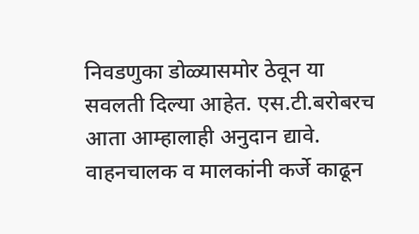निवडणुका डोळ्यासमोर ठेवून या सवलती दिल्या आहेत. एस.टी.बरोबरच आता आम्हालाही अनुदान द्यावे. वाहनचालक व मालकांनी कर्जे काढून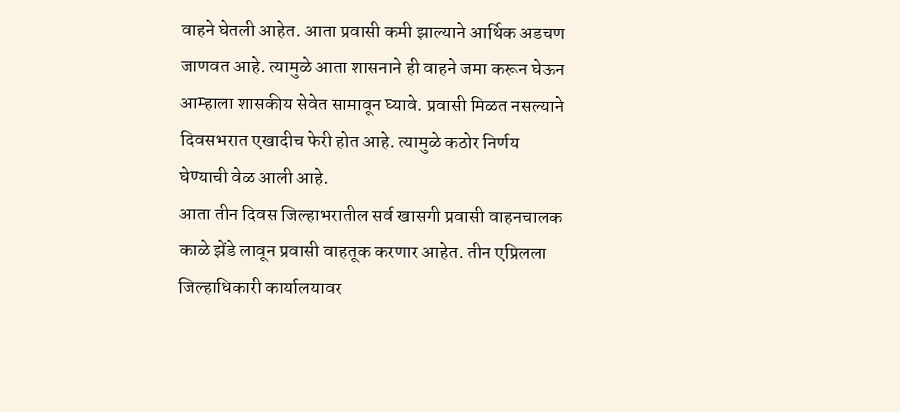वाहने घेतली आहेत. आता प्रवासी कमी झाल्याने आर्थिक अडचण जाणवत आहे. त्यामुळे आता शासनाने ही वाहने जमा करून घेऊन आम्हाला शासकीय सेवेत सामावून घ्यावे. प्रवासी मिळत नसल्याने दिवसभरात एखादीच फेरी होत आहे. त्यामुळे कठोर निर्णय घेण्याची वेळ आली आहे.
आता तीन दिवस जिल्हाभरातील सर्व खासगी प्रवासी वाहनचालक काळे झेंडे लावून प्रवासी वाहतूक करणार आहेत. तीन एप्रिलला जिल्हाधिकारी कार्यालयावर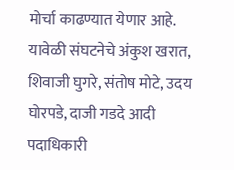मोर्चा काढण्यात येणार आहे. यावेळी संघटनेचे अंकुश खरात, शिवाजी घुगरे, संतोष मोटे, उदय घोरपडे, दाजी गडदे आदी पदाधिकारी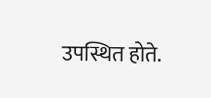उपस्थित होते.